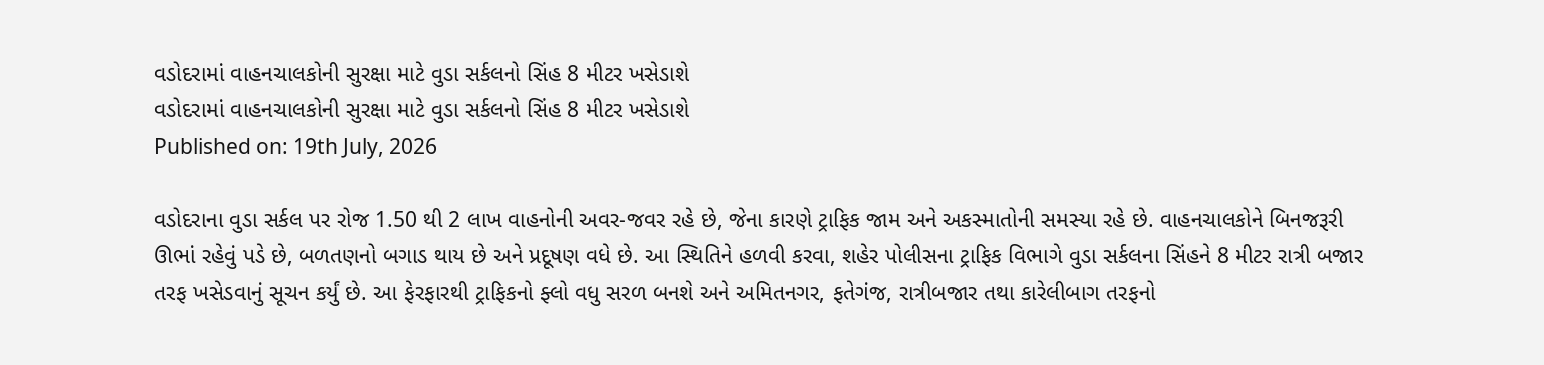વડોદરામાં વાહનચાલકોની સુરક્ષા માટે વુડા સર્કલનો સિંહ 8 મીટર ખસેડાશે
વડોદરામાં વાહનચાલકોની સુરક્ષા માટે વુડા સર્કલનો સિંહ 8 મીટર ખસેડાશે
Published on: 19th July, 2026

વડોદરાના વુડા સર્કલ પર રોજ 1.50 થી 2 લાખ વાહનોની અવર-જવર રહે છે, જેના કારણે ટ્રાફિક જામ અને અકસ્માતોની સમસ્યા રહે છે. વાહનચાલકોને બિનજરૂરી ઊભાં રહેવું પડે છે, બળતણનો બગાડ થાય છે અને પ્રદૂષણ વધે છે. આ સ્થિતિને હળવી કરવા, શહેર પોલીસના ટ્રાફિક વિભાગે વુડા સર્કલના સિંહને 8 મીટર રાત્રી બજાર તરફ ખસેડવાનું સૂચન કર્યું છે. આ ફેરફારથી ટ્રાફિકનો ફ્લો વધુ સરળ બનશે અને અમિતનગર, ફતેગંજ, રાત્રીબજાર તથા કારેલીબાગ તરફનો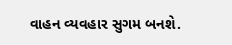વાહન વ્યવહાર સુગમ બનશે.